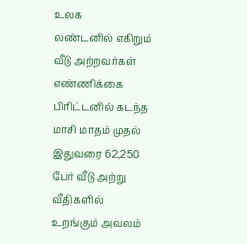உலக
லண்டனில் எகிறும் வீடு அற்றவர்கள் எண்ணிக்கை
பிரிட்டனில் கடந்த மாசி மாதம் முதல் இதுவரை 62,250 பேர் வீடு அற்று வீதிகளில் உறங்கும் அவலம்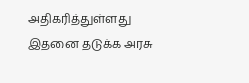அதிகரித்துள்ளது
இதனை தடுக்க அரசு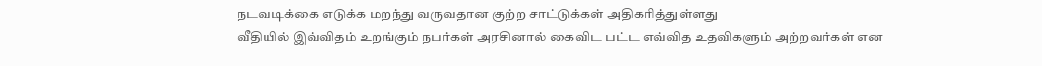நடவடிக்கை எடுக்க மறந்து வருவதான குற்ற சாட்டுக்கள் அதிகரித்துள்ளது
வீதியில் இவ்விதம் உறங்கும் நபர்கள் அரசினால் கைவிட பட்ட எவ்வித உதவிகளும் அற்றவர்கள் என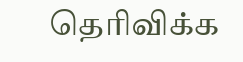தெரிவிக்க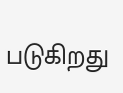படுகிறது